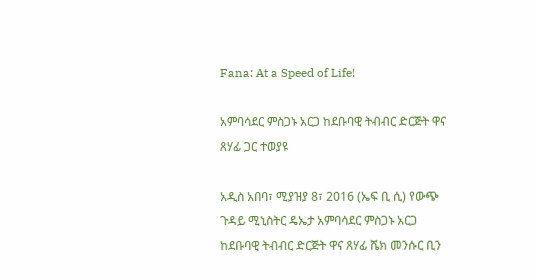Fana: At a Speed of Life!

አምባሳደር ምስጋኑ አርጋ ከደቡባዊ ትብብር ድርጅት ዋና ጸሃፊ ጋር ተወያዩ

አዲስ አበባ፣ ሚያዝያ 8፣ 2016 (ኤፍ ቢ ሲ) የውጭ ጉዳይ ሚኒስትር ዴኤታ አምባሳደር ምስጋኑ አርጋ ከደቡባዊ ትብብር ድርጅት ዋና ጸሃፊ ሼክ መንሱር ቢን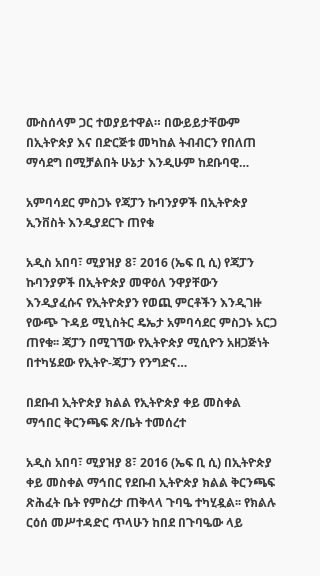ሙስሰላም ጋር ተወያይተዋል። በውይይታቸውም በኢትዮጵያ እና በድርጅቱ መካከል ትብብርን የበለጠ ማሳደግ በሚቻልበት ሁኔታ እንዲሁም ከደቡባዊ…

አምባሳደር ምስጋኑ የጃፓን ኩባንያዎች በኢትዮጵያ ኢንቨስት እንዲያደርጉ ጠየቁ

አዲስ አበባ፣ ሚያዝያ 8፣ 2016 (ኤፍ ቢ ሲ) የጃፓን ኩባንያዎች በኢትዮጵያ መዋዕለ ንዋያቸውን እንዲያፈሱና የኢትዮጵያን የወጪ ምርቶችን እንዲገዙ የውጭ ጉዳይ ሚኒስትር ዴኤታ አምባሳደር ምስጋኑ አርጋ ጠየቁ፡፡ ጃፓን በሚገኘው የኢትዮጵያ ሚሲዮን አዘጋጅነት በተካሄደው የኢትዮ-ጃፓን የንግድና…

በደቡብ ኢትዮጵያ ክልል የኢትዮጵያ ቀይ መስቀል ማኅበር ቅርንጫፍ ጽ/ቤት ተመሰረተ

አዲስ አበባ፣ ሚያዝያ 8፣ 2016 (ኤፍ ቢ ሲ) በኢትዮጵያ ቀይ መስቀል ማኅበር የደቡብ ኢትዮጵያ ክልል ቅርንጫፍ ጽሕፈት ቤት የምስረታ ጠቅላላ ጉባዔ ተካሂዷል፡፡ የክልሉ ርዕሰ መሥተዳድር ጥላሁን ከበደ በጉባዔው ላይ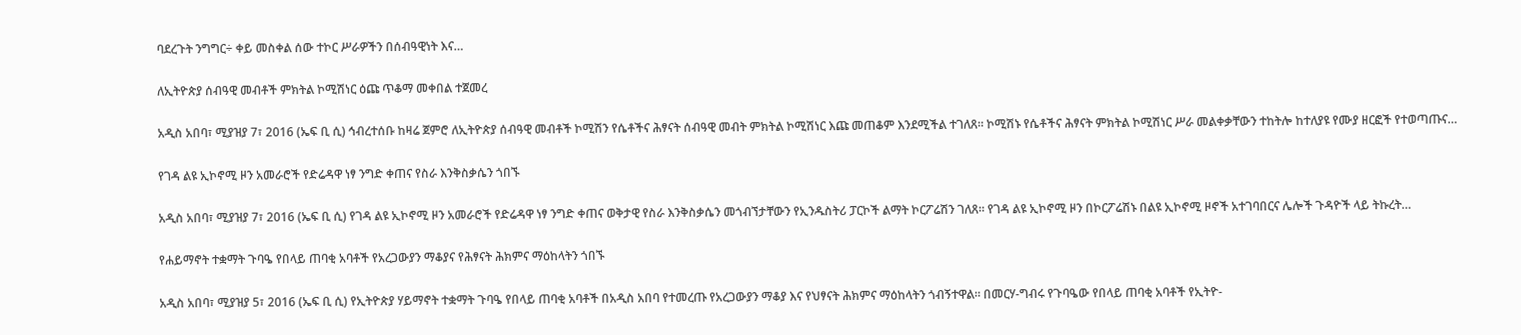ባደረጉት ንግግር÷ ቀይ መስቀል ሰው ተኮር ሥራዎችን በሰብዓዊነት እና…

ለኢትዮጵያ ሰብዓዊ መብቶች ምክትል ኮሚሽነር ዕጩ ጥቆማ መቀበል ተጀመረ

አዲስ አበባ፣ ሚያዝያ 7፣ 2016 (ኤፍ ቢ ሲ) ኅብረተሰቡ ከዛሬ ጀምሮ ለኢትዮጵያ ሰብዓዊ መብቶች ኮሚሽን የሴቶችና ሕፃናት ሰብዓዊ መብት ምክትል ኮሚሽነር እጩ መጠቆም እንደሚችል ተገለጸ። ኮሚሽኑ የሴቶችና ሕፃናት ምክትል ኮሚሽነር ሥራ መልቀቃቸውን ተከትሎ ከተለያዩ የሙያ ዘርፎች የተወጣጡና…

የገዳ ልዩ ኢኮኖሚ ዞን አመራሮች የድሬዳዋ ነፃ ንግድ ቀጠና የስራ እንቅስቃሴን ጎበኙ

አዲስ አበባ፣ ሚያዝያ 7፣ 2016 (ኤፍ ቢ ሲ) የገዳ ልዩ ኢኮኖሚ ዞን አመራሮች የድሬዳዋ ነፃ ንግድ ቀጠና ወቅታዊ የስራ እንቅስቃሴን መጎብኘታቸውን የኢንዱስትሪ ፓርኮች ልማት ኮርፖሬሽን ገለጸ። የገዳ ልዩ ኢኮኖሚ ዞን በኮርፖሬሽኑ በልዩ ኢኮኖሚ ዞኖች አተገባበርና ሌሎች ጉዳዮች ላይ ትኩረት…

የሐይማኖት ተቋማት ጉባዔ የበላይ ጠባቂ አባቶች የአረጋውያን ማቆያና የሕፃናት ሕክምና ማዕከላትን ጎበኙ

አዲስ አበባ፣ ሚያዝያ 5፣ 2016 (ኤፍ ቢ ሲ) የኢትዮጵያ ሃይማኖት ተቋማት ጉባዔ የበላይ ጠባቂ አባቶች በአዲስ አበባ የተመረጡ የአረጋውያን ማቆያ እና የህፃናት ሕክምና ማዕከላትን ጎብኝተዋል። በመርሃ-ግብሩ የጉባዔው የበላይ ጠባቂ አባቶች የኢትዮ-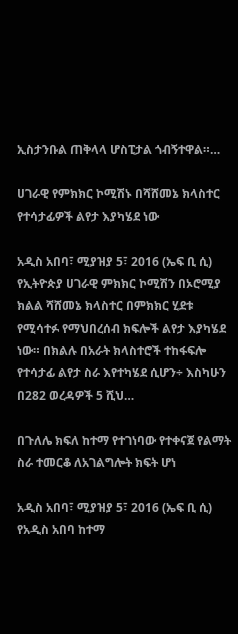ኢስታንቡል ጠቅላላ ሆስፒታል ጎብኝተዋል።…

ሀገራዊ የምክክር ኮሚሽኑ በሻሸመኔ ክላስተር የተሳታፊዎች ልየታ እያካሄደ ነው

አዲስ አበባ፣ ሚያዝያ 5፣ 2016 (ኤፍ ቢ ሲ) የኢትዮጵያ ሀገራዊ ምክክር ኮሚሽን በኦሮሚያ ክልል ሻሸመኔ ክላስተር በምክክር ሂደቱ የሚሳተፉ የማህበረሰብ ክፍሎች ልየታ እያካሄደ ነው። በክልሉ በአራት ክላስተሮች ተከፋፍሎ የተሳታፊ ልየታ ስራ እየተካሄደ ሲሆን÷ እስካሁን በ282 ወረዳዎች 5 ሺህ…

በጉለሌ ክፍለ ከተማ የተገነባው የተቀናጀ የልማት ስራ ተመርቆ ለአገልግሎት ክፍት ሆነ

አዲስ አበባ፣ ሚያዝያ 5፣ 2016 (ኤፍ ቢ ሲ) የአዲስ አበባ ከተማ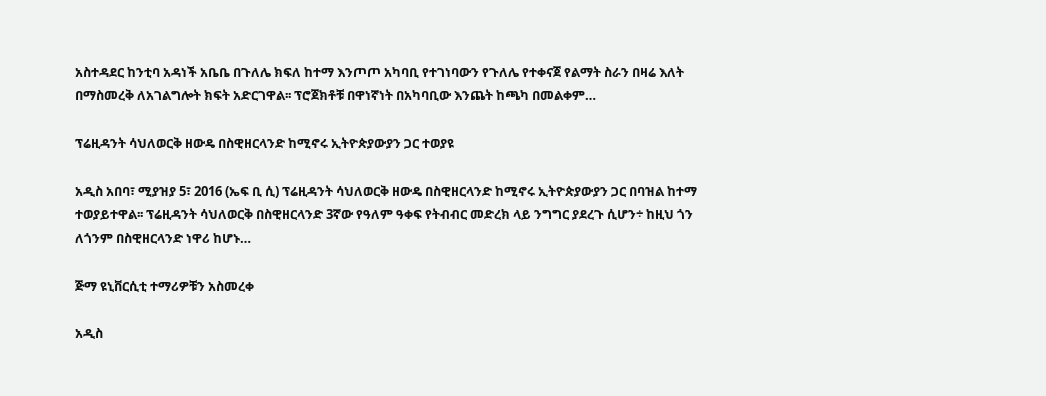አስተዳደር ከንቲባ አዳነች አቤቤ በጉለሌ ክፍለ ከተማ እንጦጦ አካባቢ የተገነባውን የጉለሌ የተቀናጀ የልማት ስራን በዛሬ እለት በማስመረቅ ለአገልግሎት ክፍት አድርገዋል፡፡ ፕሮጀክቶቹ በዋነኛነት በአካባቢው እንጨት ከጫካ በመልቀም…

ፕሬዚዳንት ሳህለወርቅ ዘውዴ በስዊዘርላንድ ከሚኖሩ ኢትዮጵያውያን ጋር ተወያዩ

አዲስ አበባ፣ ሚያዝያ 5፣ 2016 (ኤፍ ቢ ሲ) ፕሬዚዳንት ሳህለወርቅ ዘውዴ በስዊዘርላንድ ከሚኖሩ ኢትዮጵያውያን ጋር በባዝል ከተማ ተወያይተዋል፡፡ ፕሬዚዳንት ሳህለወርቅ በስዊዘርላንድ 3ኛው የዓለም ዓቀፍ የትብብር መድረክ ላይ ንግግር ያደረጉ ሲሆን÷ ከዚህ ጎን ለጎንም በስዊዘርላንድ ነዋሪ ከሆኑ…

ጅማ ዩኒቨርሲቲ ተማሪዎቹን አስመረቀ

አዲስ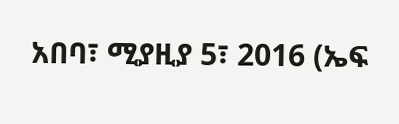አበባ፣ ሚያዚያ 5፣ 2016 (ኤፍ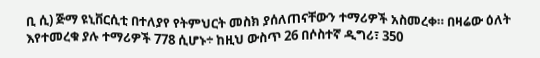ቢ ሲ) ጅማ ዩኒቨርሲቲ በተለያየ የትምህርት መስክ ያሰለጠናቸውን ተማሪዎች አስመረቀ። በዛሬው ዕለት እየተመረቁ ያሉ ተማሪዎች 778 ሲሆኑ÷ ከዚህ ውስጥ 26 በሶስተኛ ዲግሪ፣ 350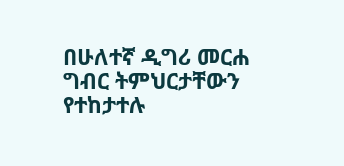በሁለተኛ ዲግሪ መርሐ ግብር ትምህርታቸውን የተከታተሉ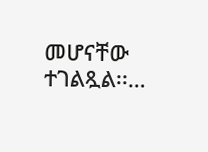መሆናቸው ተገልጿል፡፡…